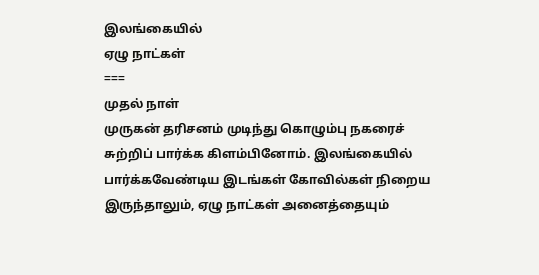இலங்கையில்
ஏழு நாட்கள்
===
முதல் நாள்
முருகன் தரிசனம் முடிந்து கொழும்பு நகரைச் சுற்றிப் பார்க்க கிளம்பினோம். இலங்கையில் பார்க்கவேண்டிய இடங்கள் கோவில்கள் நிறைய இருந்தாலும், ஏழு நாட்கள் அனைத்தையும்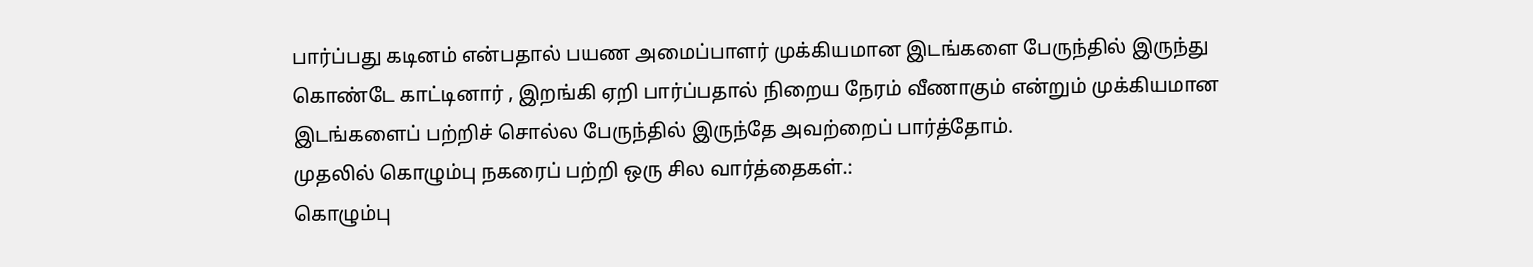பார்ப்பது கடினம் என்பதால் பயண அமைப்பாளர் முக்கியமான இடங்களை பேருந்தில் இருந்து கொண்டே காட்டினார் , இறங்கி ஏறி பார்ப்பதால் நிறைய நேரம் வீணாகும் என்றும் முக்கியமான இடங்களைப் பற்றிச் சொல்ல பேருந்தில் இருந்தே அவற்றைப் பார்த்தோம்.
முதலில் கொழும்பு நகரைப் பற்றி ஒரு சில வார்த்தைகள்.:
கொழும்பு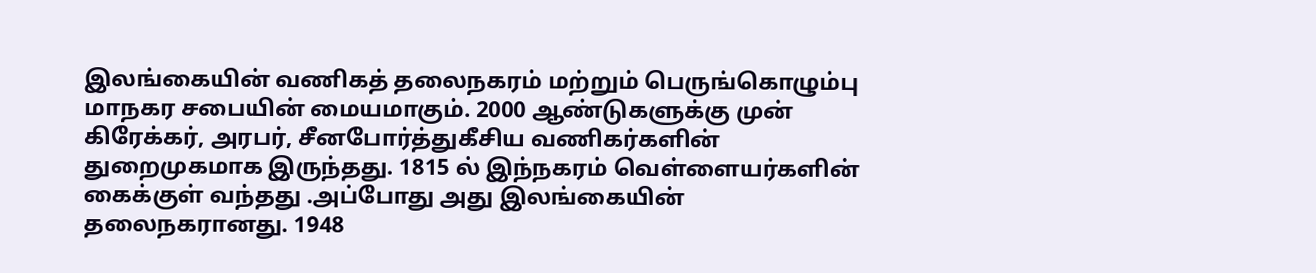இலங்கையின் வணிகத் தலைநகரம் மற்றும் பெருங்கொழும்பு மாநகர சபையின் மையமாகும். 2000 ஆண்டுகளுக்கு முன் கிரேக்கர், அரபர், சீனபோர்த்துகீசிய வணிகர்களின் துறைமுகமாக இருந்தது. 1815 ல் இந்நகரம் வெள்ளையர்களின் கைக்குள் வந்தது .அப்போது அது இலங்கையின் தலைநகரானது. 1948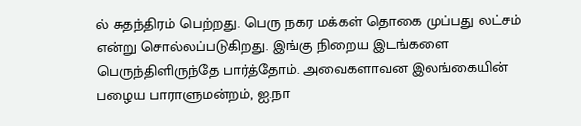ல் சுதந்திரம் பெற்றது. பெரு நகர மக்கள் தொகை முப்பது லட்சம் என்று சொல்லப்படுகிறது. இங்கு நிறைய இடங்களை பெருந்திளிருந்தே பார்த்தோம். அவைகளாவன இலங்கையின் பழைய பாராளுமன்றம், ஐ.நா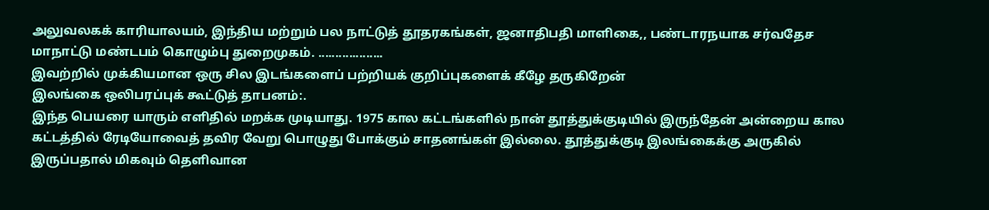அலுவலகக் காரியாலயம், இந்திய மற்றும் பல நாட்டுத் தூதரகங்கள், ஜனாதிபதி மாளிகை,, பண்டாரநயாக சர்வதேச மாநாட்டு மண்டபம் கொழும்பு துறைமுகம். ...................
இவற்றில் முக்கியமான ஒரு சில இடங்களைப் பற்றியக் குறிப்புகளைக் கீழே தருகிறேன்
இலங்கை ஒலிபரப்புக் கூட்டுத் தாபனம்:.
இந்த பெயரை யாரும் எளிதில் மறக்க முடியாது. 1975 கால கட்டங்களில் நான் தூத்துக்குடியில் இருந்தேன் அன்றைய கால கட்டத்தில் ரேடியோவைத் தவிர வேறு பொழுது போக்கும் சாதனங்கள் இல்லை. தூத்துக்குடி இலங்கைக்கு அருகில் இருப்பதால் மிகவும் தெளிவான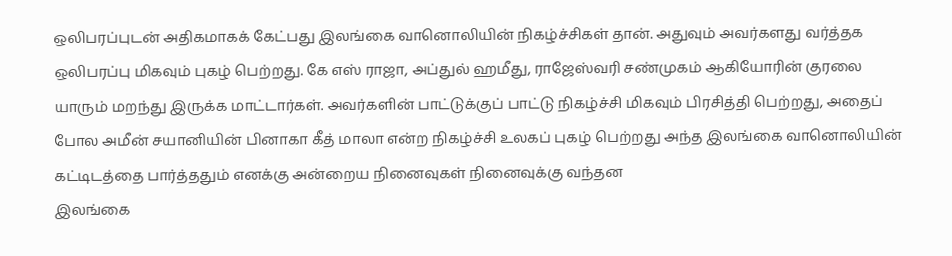ஒலிபரப்புடன் அதிகமாகக் கேட்பது இலங்கை வானொலியின் நிகழ்ச்சிகள் தான். அதுவும் அவர்களது வர்த்தக ஒலிபரப்பு மிகவும் புகழ் பெற்றது. கே எஸ் ராஜா, அப்துல் ஹமீது, ராஜேஸ்வரி சண்முகம் ஆகியோரின் குரலை யாரும் மறந்து இருக்க மாட்டார்கள். அவர்களின் பாட்டுக்குப் பாட்டு நிகழ்ச்சி மிகவும் பிரசித்தி பெற்றது, அதைப் போல அமீன் சயானியின் பினாகா கீத் மாலா என்ற நிகழ்ச்சி உலகப் புகழ் பெற்றது அந்த இலங்கை வானொலியின் கட்டிடத்தை பார்த்ததும் எனக்கு அன்றைய நினைவுகள் நினைவுக்கு வந்தன
இலங்கை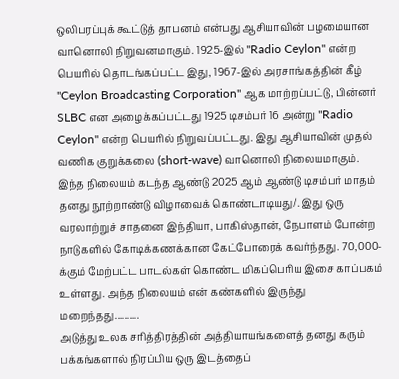ஒலிபரப்புக் கூட்டுத் தாபனம் என்பது ஆசியாவின் பழமையான வானொலி நிறுவனமாகும். 1925-இல் "Radio Ceylon" என்ற பெயரில் தொடங்கப்பட்ட இது, 1967-இல் அரசாங்கத்தின் கீழ் "Ceylon Broadcasting Corporation" ஆக மாற்றப்பட்டு, பின்னர் SLBC என அழைக்கப்பட்டது 1925 டிசம்பர் 16 அன்று "Radio Ceylon" என்ற பெயரில் நிறுவப்பட்டது. இது ஆசியாவின் முதல் வணிக குறுக்கலை (short-wave) வானொலி நிலையமாகும். இந்த நிலையம் கடந்த ஆண்டு 2025 ஆம் ஆண்டு டிசம்பர் மாதம் தனது நூற்றாண்டு விழாவைக் கொண்டாடியது/. இது ஒரு வரலாற்றுச் சாதனை இந்தியா, பாகிஸ்தான், நேபாளம் போன்ற நாடுகளில் கோடிக்கணக்கான கேட்போரைக் கவர்ந்தது. 70,000-க்கும் மேற்பட்ட பாடல்கள் கொண்ட மிகப்பெரிய இசை காப்பகம் உள்ளது. அந்த நிலையம் என் கண்களில் இருந்து மறைந்தது..........
அடுத்து உலக சரித்திரத்தின் அத்தியாயங்களைத் தனது கரும் பக்கங்களால் நிரப்பிய ஒரு இடத்தைப்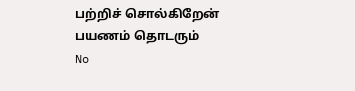பற்றிச் சொல்கிறேன்
பயணம் தொடரும்
No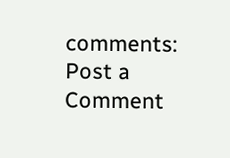comments:
Post a Comment